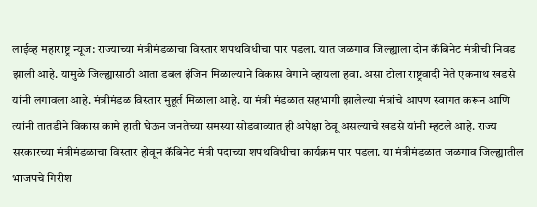लाईव्ह महाराष्ट्र न्यूज: राज्याच्या मंत्रीमंडळाचा विस्तार शपथविधीचा पार पडला. यात जळगाव जिल्ह्याला दोन कॅबिनेट मंत्रीची निवड झाली आहे. यामुळे जिल्ह्यासाठी आता डबल इंजिन मिळाल्याने विकास वेगाने व्हायला हवा. असा टोला राष्ट्रवादी नेते एकनाथ खडसे यांनी लगावला आहे. मंत्रीमंडळ विस्तार मुहूर्त मिळाला आहे. या मंत्री मंडळात सहभागी झालेल्या मंत्रांचे आपण स्वागत करून आणि त्यांनी तातडीने विकास कामे हाती घेऊन जनतेच्या समस्या सोडवाव्यात ही अपेक्षा ठेवू असल्याचे खडसे यांनी म्हटले आहे. राज्य सरकारच्या मंत्रीमंडळाचा विस्तार होवून कॅबिनेट मंत्री पदाच्या शपथविधीचा कार्यक्रम पार पडला. या मंत्रीमंडळात जळगाव जिल्ह्यातील भाजपचे गिरीश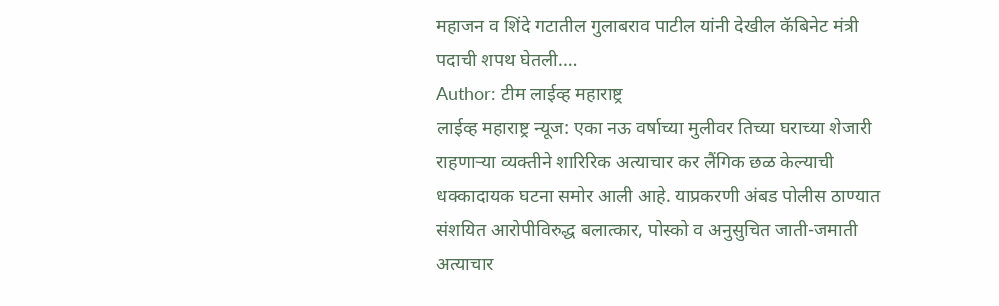महाजन व शिंदे गटातील गुलाबराव पाटील यांनी देखील कॅबिनेट मंत्री पदाची शपथ घेतली.…
Author: टीम लाईव्ह महाराष्ट्र
लाईव्ह महाराष्ट्र न्यूज: एका नऊ वर्षाच्या मुलीवर तिच्या घराच्या शेजारी राहणाऱ्या व्यक्तीने शारिरिक अत्याचार कर लैंगिक छळ केल्याची धक्कादायक घटना समोर आली आहे. याप्रकरणी अंबड पोलीस ठाण्यात संशयित आरोपीविरुद्ध बलात्कार, पोस्को व अनुसुचित जाती-जमाती अत्याचार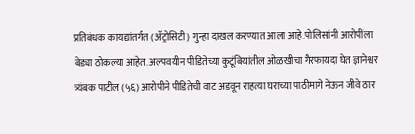प्रतिबंधक कायद्यांतर्गत (ॲट्रोसिटी) गुन्हा दाखल करण्यात आला आहे.पोलिसांनी आरोपींला बेड्या ठोकल्या आहेत. अल्पवयीन पीडितेच्या कुटूंबियांतील ओळखीचा गैरफायदा घेत ज्ञानेश्वर त्र्यंबक पाटील (५६) आरोपीने पीडितेची वाट अडवून राहत्या घराच्या पाठीमागे नेऊन जीवे ठार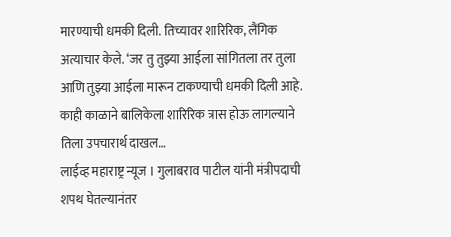मारण्याची धमकी दिली. तिच्यावर शारिरिक, लैंगिक अत्याचार केले. ‘जर तु तुझ्या आईला सांगितला तर तुला आणि तुझ्या आईला मारून टाकण्याची धमकी दिली आहे. काही काळाने बालिकेला शारिरिक त्रास होऊ लागल्याने तिला उपचारार्थ दाखल…
लाईव्ह महाराष्ट्र न्यूज । गुलाबराव पाटील यांनी मंत्रीपदाची शपथ घेतल्यानंतर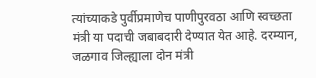त्यांच्याकडे पुर्वीप्रमाणेच पाणीपुरवठा आणि स्वच्छता मंत्री या पदाची जबाबदारी देण्यात येत आहे. दरम्यान, जळगाव जिल्ह्याला दोन मंत्री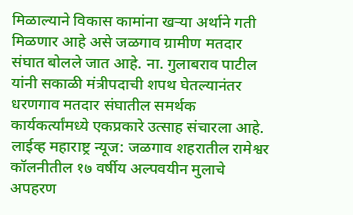मिळाल्याने विकास कामांना खऱ्या अर्थाने गती मिळणार आहे असे जळगाव ग्रामीण मतदार संघात बोलले जात आहे. ना. गुलाबराव पाटील यांनी सकाळी मंत्रीपदाची शपथ घेतल्यानंतर धरणगाव मतदार संघातील समर्थक कार्यकर्त्यांमध्ये एकप्रकारे उत्साह संचारला आहे.
लाईव्ह महाराष्ट्र न्यूज: जळगाव शहरातील रामेश्वर कॉलनीतील १७ वर्षीय अल्पवयीन मुलाचे अपहरण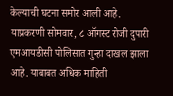केल्याची घटना समोर आली आहे. याप्रकरणी सोमवार, ८ ऑगस्ट रोजी दुपारी एमआयडीसी पोलिसात गुन्हा दाखल झाला आहे. याबाबत अधिक माहिती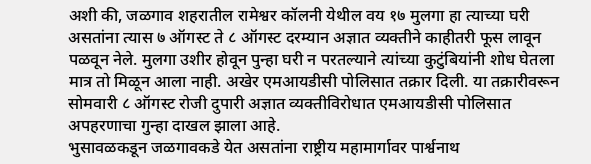अशी की, जळगाव शहरातील रामेश्वर कॉलनी येथील वय १७ मुलगा हा त्याच्या घरी असतांना त्यास ७ ऑगस्ट ते ८ ऑगस्ट दरम्यान अज्ञात व्यक्तीने काहीतरी फूस लावून पळवून नेले. मुलगा उशीर होवून पुन्हा घरी न परतल्याने त्यांच्या कुटुंबियांनी शोध घेतला मात्र तो मिळून आला नाही. अखेर एमआयडीसी पोलिसात तक्रार दिली. या तक्रारीवरून सोमवारी ८ ऑगस्ट रोजी दुपारी अज्ञात व्यक्तीविरोधात एमआयडीसी पोलिसात अपहरणाचा गुन्हा दाखल झाला आहे.
भुसावळकडून जळगावकडे येत असतांना राष्ट्रीय महामार्गावर पार्श्वनाथ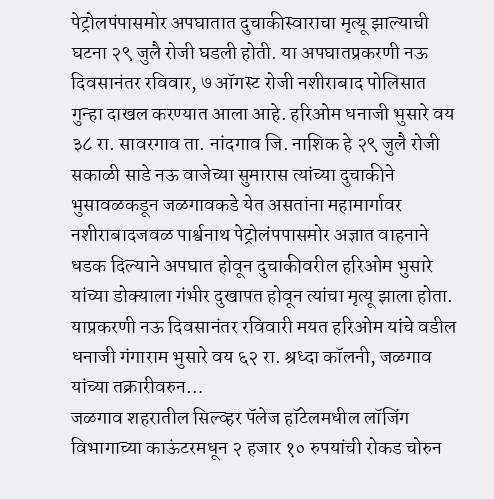पेट्रोलपंपासमोर अपघातात दुचाकीस्वाराचा मृत्यू झाल्याची घटना २९ जुलै रोजी घडली होती. या अपघातप्रकरणी नऊ दिवसानंतर रविवार, ७ ऑगस्ट रोजी नशीराबाद पोलिसात गुन्हा दाखल करण्यात आला आहे. हरिओम धनाजी भुसारे वय ३८ रा. सावरगाव ता. नांदगाव जि. नाशिक हे २९ जुलै रोजी सकाळी साडे नऊ वाजेच्या सुमारास त्यांच्या दुचाकीने भुसावळकडून जळगावकडे येत असतांना महामार्गावर नशीराबादजवळ पार्श्वनाथ पेट्रोलंपपासमोर अज्ञात वाहनाने धडक दिल्याने अपघात होवून दुचाकीवरील हरिओम भुसारे यांच्या डोक्याला गंभीर दुखापत होवून त्यांचा मृत्यू झाला होता. याप्रकरणी नऊ दिवसानंतर रविवारी मयत हरिओम यांचे वडील धनाजी गंगाराम भुसारे वय ६२ रा. श्रध्दा कॉलनी, जळगाव यांच्या तक्रारीवरुन…
जळगाव शहरातील सिल्व्हर पॅलेज हॉटेलमधील लॉजिंग विभागाच्या काऊंटरमधून २ हजार १० रुपयांची रोकड चोरुन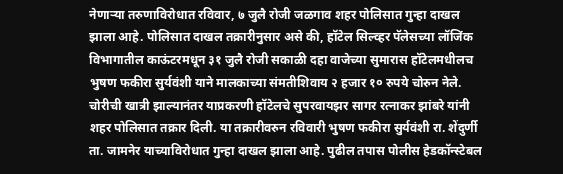नेणाऱ्या तरुणाविरोधात रविवार, ७ जुलै रोजी जळगाव शहर पोलिसात गुन्हा दाखल झाला आहे. पोलिसात दाखल तक्रारीनुसार असे की, हॉटेल सिल्व्हर पॅलेसच्या लॉजिंक विभागातील काऊंटरमधून ३१ जुलै रोजी सकाळी दहा वाजेच्या सुमारास हॉटेलमधीलच भुषण फकीरा सुर्यवंशी याने मालकाच्या संमतीशिवाय २ हजार १० रुपये चोरुन नेले. चोरीची खात्री झाल्यानंतर याप्रकरणी हॉटेलचे सुपरवायझर सागर रत्नाकर झांबरे यांनी शहर पोलिसात तक्रार दिली. या तक्रारीवरुन रविवारी भुषण फकीरा सुर्यवंशी रा. शेंदुर्णी ता. जामनेर याच्याविरोधात गुन्हा दाखल झाला आहे. पुढील तपास पोलीस हेडकॉन्स्टेबल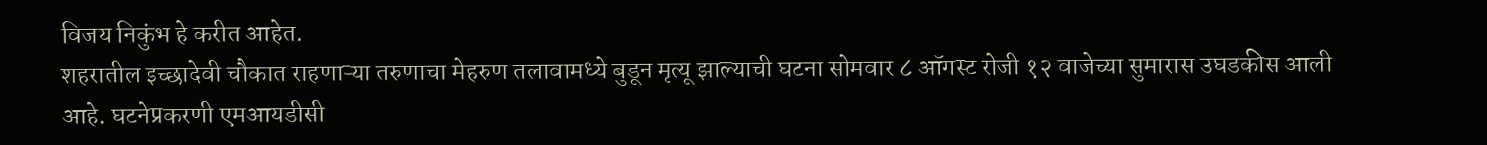विजय निकुंभ हे करीत आहेत.
शहरातील इच्छादेवी चौकात राहणाऱ्या तरुणाचा मेहरुण तलावामध्ये बुडून मृत्यू झाल्याची घटना सोमवार ८ ऑगस्ट रोजी १२ वाजेच्या सुमारास उघडकीस आली आहे. घटनेप्रकरणी एमआयडीसी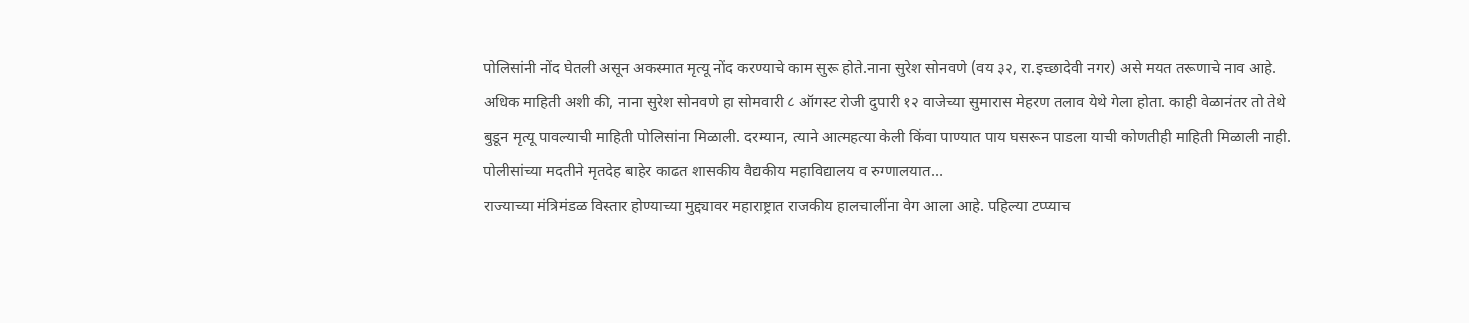पोलिसांनी नोंद घेतली असून अकस्मात मृत्यू नोंद करण्याचे काम सुरू होते.नाना सुरेश सोनवणे (वय ३२, रा.इच्छादेवी नगर) असे मयत तरूणाचे नाव आहे. अधिक माहिती अशी की, नाना सुरेश सोनवणे हा सोमवारी ८ ऑगस्ट रोजी दुपारी १२ वाजेच्या सुमारास मेहरण तलाव येथे गेला होता. काही वेळानंतर तो तेथे बुडून मृत्यू पावल्याची माहिती पोलिसांना मिळाली. दरम्यान, त्याने आत्महत्या केली किंवा पाण्यात पाय घसरून पाडला याची कोणतीही माहिती मिळाली नाही. पोलीसांच्या मदतीने मृतदेह बाहेर काढत शासकीय वैद्यकीय महाविद्यालय व रुग्णालयात…
राज्याच्या मंत्रिमंडळ विस्तार होण्याच्या मुद्द्यावर महाराष्ट्रात राजकीय हालचालींना वेग आला आहे. पहिल्या टप्प्याच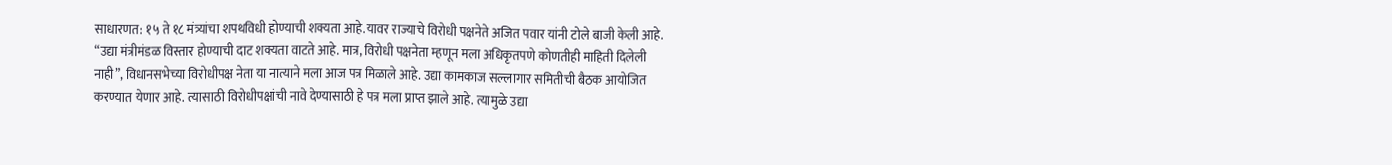साधारणत: १५ ते १८ मंत्र्यांचा शपथविधी होण्याची शक्यता आहे.यावर राज्याचे विरोधी पक्षनेते अजित पवार यांनी टोले बाजी केली आहे. “उद्या मंत्रीमंडळ विस्तार होण्याची दाट शक्यता वाटते आहे. मात्र, विरोधी पक्षनेता म्हणून मला अधिकृतपणे कोणतीही माहिती दिलेली नाही”, विधानसभेच्या विरोधीपक्ष नेता या नात्याने मला आज पत्र मिळाले आहे. उद्या कामकाज सल्लागार समितीची बैठक आयोजित करण्यात येणार आहे. त्यासाठी विरोधीपक्षांची नावे देण्यासाठी हे पत्र मला प्राप्त झाले आहे. त्यामुळे उद्या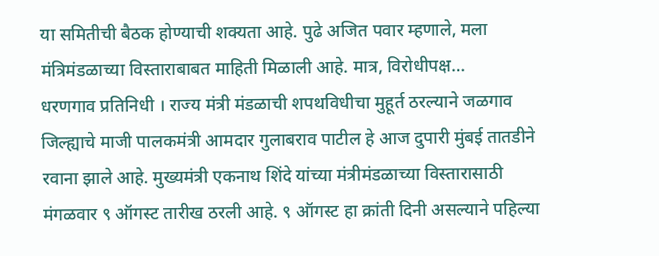या समितीची बैठक होण्याची शक्यता आहे. पुढे अजित पवार म्हणाले, मला मंत्रिमंडळाच्या विस्ताराबाबत माहिती मिळाली आहे. मात्र, विरोधीपक्ष…
धरणगाव प्रतिनिधी । राज्य मंत्री मंडळाची शपथविधीचा मुहूर्त ठरल्याने जळगाव जिल्ह्याचे माजी पालकमंत्री आमदार गुलाबराव पाटील हे आज दुपारी मुंबई तातडीने रवाना झाले आहे. मुख्यमंत्री एकनाथ शिंदे यांच्या मंत्रीमंडळाच्या विस्तारासाठी मंगळवार ९ ऑगस्ट तारीख ठरली आहे. ९ ऑगस्ट हा क्रांती दिनी असल्याने पहिल्या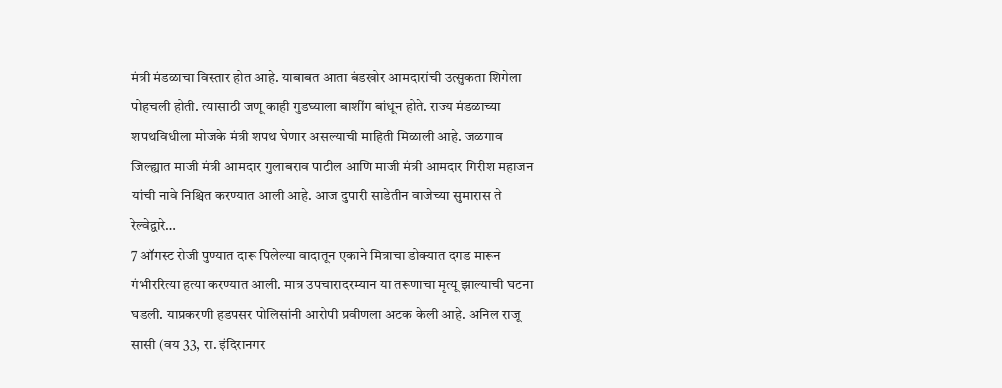मंत्री मंडळाचा विस्तार होत आहे. याबाबत आता बंडखोर आमदारांची उत्सुकता शिगेला पोहचली होती. त्यासाठी जणू काही गुडघ्याला बाशींग बांधून होते. राज्य मंडळाच्या शपथविधीला मोजके मंत्री शपथ घेणार असल्याची माहिती मिळाली आहे. जळगाव जिल्ह्यात माजी मंत्री आमदार गुलाबराव पाटील आणि माजी मंत्री आमदार गिरीश महाजन यांची नावे निश्चित करण्यात आली आहे. आज दुपारी साडेतीन वाजेच्या सुमारास ते रेल्वेद्वारे…
7 ऑगस्ट रोजी पुण्यात दारू पिलेल्या वादातून एकाने मित्राचा डोक्यात दगड मारून गंभीररित्या हत्या करण्यात आली. मात्र उपचारादरम्यान या तरूणाचा मृत्यू झाल्याची घटना घडली. याप्रकरणी हडपसर पोलिसांनी आरोपी प्रवीणला अटक केली आहे. अनिल राजू सासी (वय 33, रा. इंदिरानगर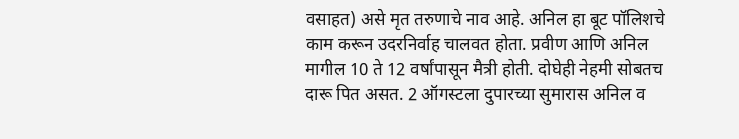वसाहत) असे मृत तरुणाचे नाव आहे. अनिल हा बूट पॉलिशचे काम करून उदरनिर्वाह चालवत होता. प्रवीण आणि अनिल मागील 10 ते 12 वर्षांपासून मैत्री होती. दोघेही नेहमी सोबतच दारू पित असत. 2 ऑगस्टला दुपारच्या सुमारास अनिल व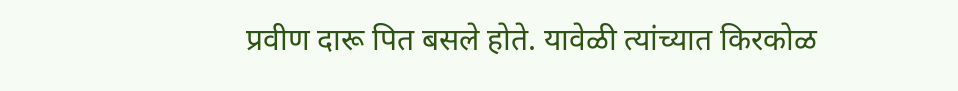प्रवीण दारू पित बसले होते. यावेळी त्यांच्यात किरकोळ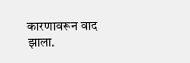कारणावरून वाद झाला.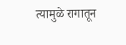त्यामुळे रागातून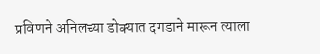प्रविणने अनिलच्या डोक्यात दगडाने मारून त्याला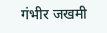गंभीर जखमी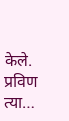केले. प्रविण त्या…